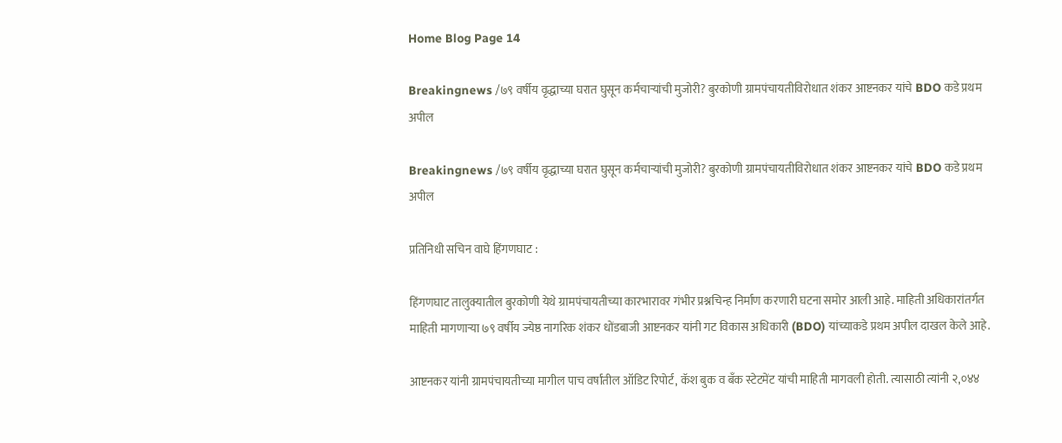Home Blog Page 14

Breakingnews /७९ वर्षीय वृद्धाच्या घरात घुसून कर्मचाऱ्यांची मुजोरी? बुरकोणी ग्रामपंचायतीविरोधात शंकर आष्टनकर यांचे BDO कडे प्रथम अपील

Breakingnews /७९ वर्षीय वृद्धाच्या घरात घुसून कर्मचाऱ्यांची मुजोरी? बुरकोणी ग्रामपंचायतीविरोधात शंकर आष्टनकर यांचे BDO कडे प्रथम अपील

प्रतिनिधी सचिन वाघे हिंगणघाट :

हिंगणघाट तालुक्यातील बुरकोणी येथे ग्रामपंचायतीच्या कारभारावर गंभीर प्रश्नचिन्ह निर्माण करणारी घटना समोर आली आहे. माहिती अधिकारांतर्गत माहिती मागणाऱ्या ७९ वर्षीय ज्येष्ठ नागरिक शंकर धोंडबाजी आष्टनकर यांनी गट विकास अधिकारी (BDO) यांच्याकडे प्रथम अपील दाखल केले आहे.

आष्टनकर यांनी ग्रामपंचायतीच्या मागील पाच वर्षांतील ऑडिट रिपोर्ट, कॅश बुक व बँक स्टेटमेंट यांची माहिती मागवली होती. त्यासाठी त्यांनी २,०४४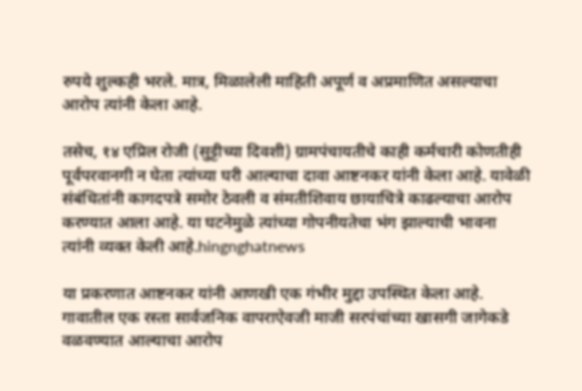रुपये शुल्कही भरले. मात्र, मिळालेली माहिती अपूर्ण व अप्रमाणित असल्याचा आरोप त्यांनी केला आहे.

तसेच, १४ एप्रिल रोजी (सुट्टीच्या दिवशी) ग्रामपंचायतीचे काही कर्मचारी कोणतीही पूर्वपरवानगी न घेता त्यांच्या घरी आल्याचा दावा आष्टनकर यांनी केला आहे. यावेळी संबंधितांनी कागदपत्रे समोर ठेवली व संमतीशिवाय छायाचित्रे काढल्याचा आरोप करण्यात आला आहे. या घटनेमुळे त्यांच्या गोपनीयतेचा भंग झाल्याची भावना त्यांनी व्यक्त केली आहे.hingnghatnews

या प्रकरणात आष्टनकर यांनी आणखी एक गंभीर मुद्दा उपस्थित केला आहे. गावातील एक रस्ता सार्वजनिक वापराऐवजी माजी सरपंचांच्या खासगी जागेकडे वळवण्यात आल्याचा आरोप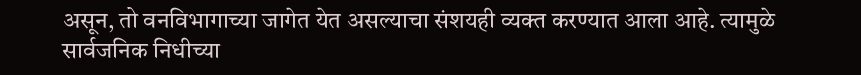असून, तो वनविभागाच्या जागेत येत असल्याचा संशयही व्यक्त करण्यात आला आहे. त्यामुळे सार्वजनिक निधीच्या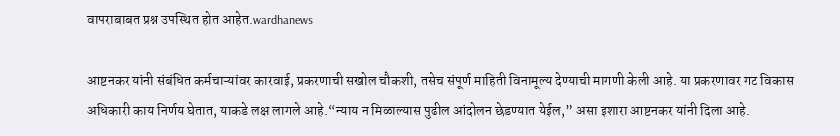वापराबाबत प्रश्न उपस्थित होत आहेत.wardhanews

आष्टनकर यांनी संबंधित कर्मचाऱ्यांवर कारवाई, प्रकरणाची सखोल चौकशी, तसेच संपूर्ण माहिती विनामूल्य देण्याची मागणी केली आहे. या प्रकरणावर गट विकास अधिकारी काय निर्णय घेतात, याकडे लक्ष लागले आहे.“न्याय न मिळाल्यास पुढील आंदोलन छेडण्यात येईल,” असा इशारा आष्टनकर यांनी दिला आहे.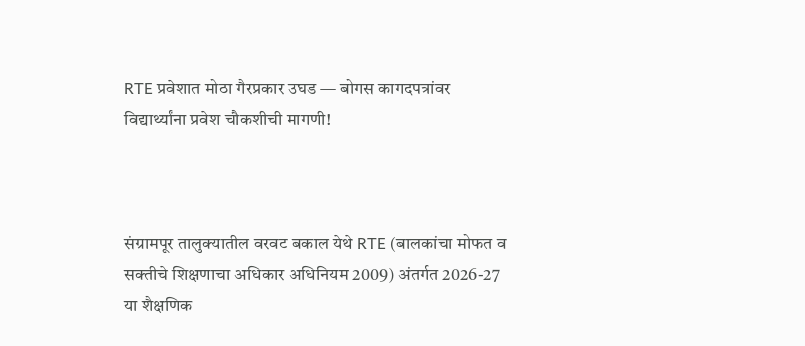RTE प्रवेशात मोठा गैरप्रकार उघड — बोगस कागदपत्रांवर विद्यार्थ्यांना प्रवेश चौकशीची मागणी!



संग्रामपूर तालुक्यातील वरवट बकाल येथे RTE (बालकांचा मोफत व सक्तीचे शिक्षणाचा अधिकार अधिनियम 2009) अंतर्गत 2026-27 या शैक्षणिक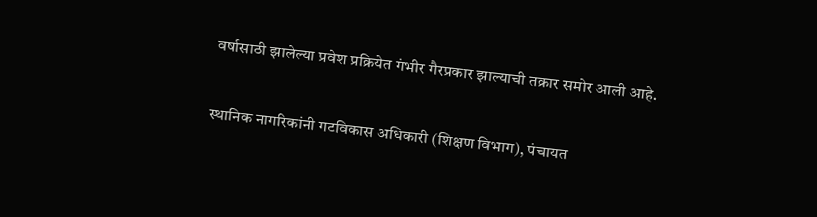वर्षासाठी झालेल्या प्रवेश प्रक्रियेत गंभीर गैरप्रकार झाल्याची तक्रार समोर आली आहे.

स्थानिक नागरिकांनी गटविकास अधिकारी (शिक्षण विभाग), पंचायत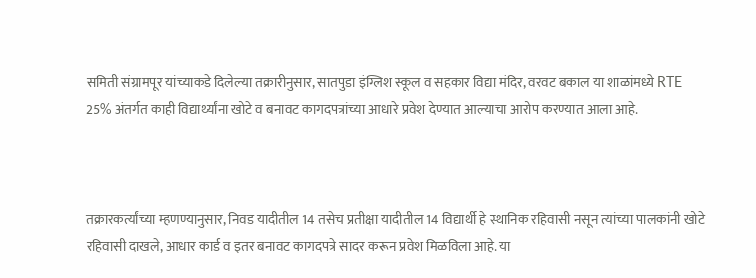समिती संग्रामपूर यांच्याकडे दिलेल्या तक्रारीनुसार, सातपुडा इंग्लिश स्कूल व सहकार विद्या मंदिर, वरवट बकाल या शाळांमध्ये RTE 25% अंतर्गत काही विद्यार्थ्यांना खोटे व बनावट कागदपत्रांच्या आधारे प्रवेश देण्यात आल्याचा आरोप करण्यात आला आहे.



तक्रारकर्त्यांच्या म्हणण्यानुसार, निवड यादीतील 14 तसेच प्रतीक्षा यादीतील 14 विद्यार्थी हे स्थानिक रहिवासी नसून त्यांच्या पालकांनी खोटे रहिवासी दाखले, आधार कार्ड व इतर बनावट कागदपत्रे सादर करून प्रवेश मिळविला आहे. या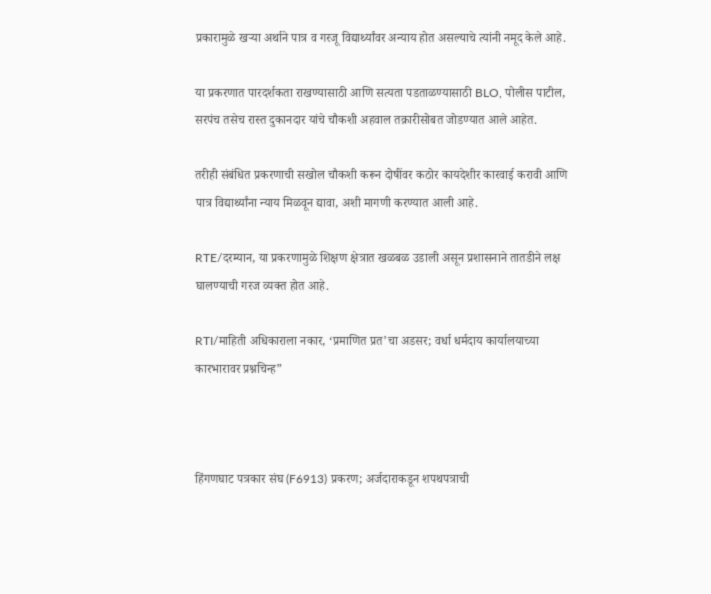प्रकारामुळे खऱ्या अर्थाने पात्र व गरजू विद्यार्थ्यांवर अन्याय होत असल्याचे त्यांनी नमूद केले आहे.

या प्रकरणात पारदर्शकता राखण्यासाठी आणि सत्यता पडताळण्यासाठी BLO, पोलीस पाटील, सरपंच तसेच रास्त दुकानदार यांचे चौकशी अहवाल तक्रारीसोबत जोडण्यात आले आहेत.

तरीही संबंधित प्रकरणाची सखोल चौकशी करून दोषींवर कठोर कायदेशीर कारवाई करावी आणि पात्र विद्यार्थ्यांना न्याय मिळवून द्यावा, अशी मागणी करण्यात आली आहे.

RTE/दरम्यान, या प्रकरणामुळे शिक्षण क्षेत्रात खळबळ उडाली असून प्रशासनाने तातडीने लक्ष घालण्याची गरज व्यक्त होत आहे.

RTI/माहिती अधिकाराला नकार, ‘प्रमाणित प्रत’चा अडसर; वर्धा धर्मदाय कार्यालयाच्या कारभारावर प्रश्नचिन्ह”



हिंगणघाट पत्रकार संघ (F6913) प्रकरण; अर्जदाराकडून शपथपत्राची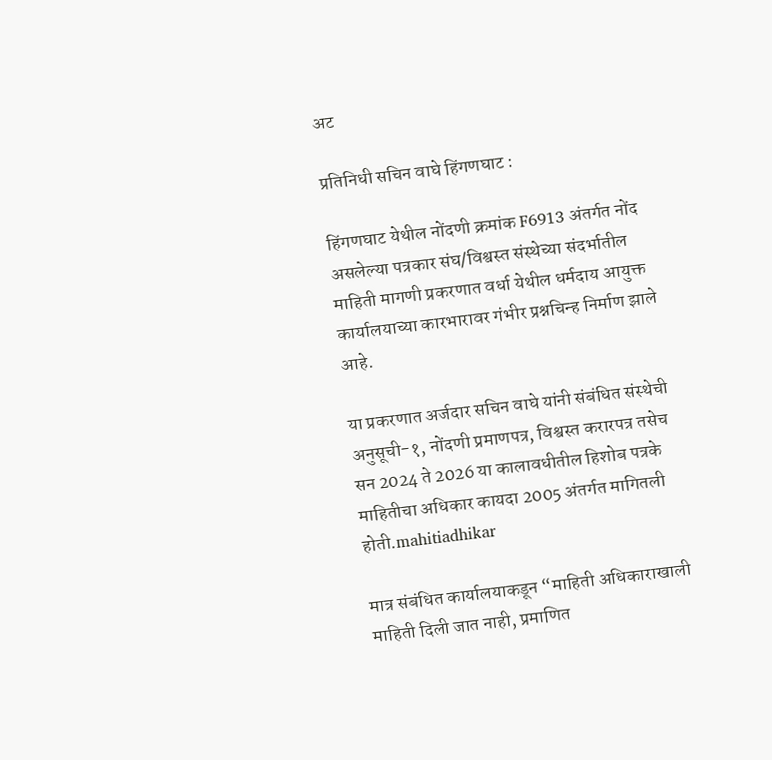अट

प्रतिनिधी सचिन वाघे हिंगणघाट :

हिंगणघाट येथील नोंदणी क्रमांक F6913 अंतर्गत नोंद असलेल्या पत्रकार संघ/विश्वस्त संस्थेच्या संदर्भातील माहिती मागणी प्रकरणात वर्धा येथील धर्मदाय आयुक्त कार्यालयाच्या कारभारावर गंभीर प्रश्नचिन्ह निर्माण झाले आहे.

या प्रकरणात अर्जदार सचिन वाघे यांनी संबंधित संस्थेची अनुसूची-१, नोंदणी प्रमाणपत्र, विश्वस्त करारपत्र तसेच सन 2024 ते 2026 या कालावधीतील हिशोब पत्रके माहितीचा अधिकार कायदा 2005 अंतर्गत मागितली होती.mahitiadhikar

मात्र संबंधित कार्यालयाकडून “माहिती अधिकाराखाली माहिती दिली जात नाही, प्रमाणित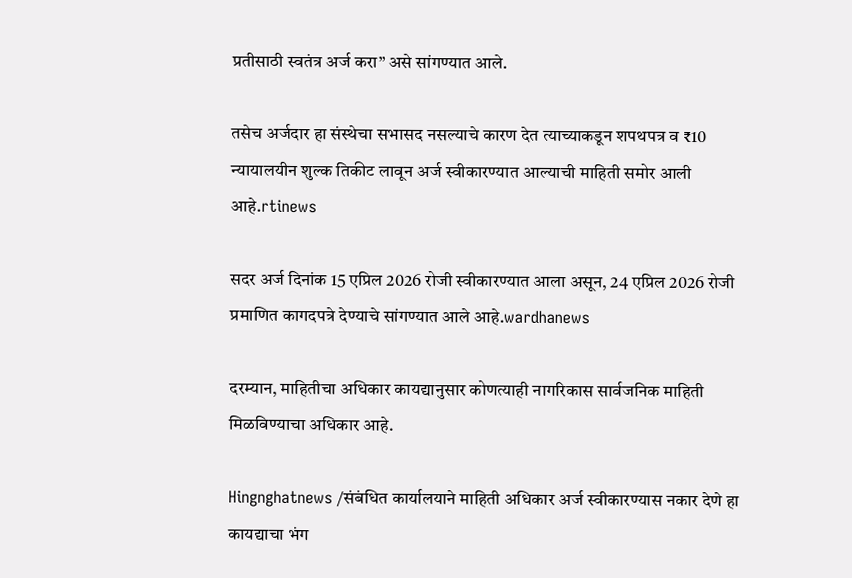प्रतीसाठी स्वतंत्र अर्ज करा” असे सांगण्यात आले.

तसेच अर्जदार हा संस्थेचा सभासद नसल्याचे कारण देत त्याच्याकडून शपथपत्र व ₹10 न्यायालयीन शुल्क तिकीट लावून अर्ज स्वीकारण्यात आल्याची माहिती समोर आली आहे.rtinews

सदर अर्ज दिनांक 15 एप्रिल 2026 रोजी स्वीकारण्यात आला असून, 24 एप्रिल 2026 रोजी प्रमाणित कागदपत्रे देण्याचे सांगण्यात आले आहे.wardhanews

दरम्यान, माहितीचा अधिकार कायद्यानुसार कोणत्याही नागरिकास सार्वजनिक माहिती मिळविण्याचा अधिकार आहे.

Hingnghatnews /संबंधित कार्यालयाने माहिती अधिकार अर्ज स्वीकारण्यास नकार देणे हा कायद्याचा भंग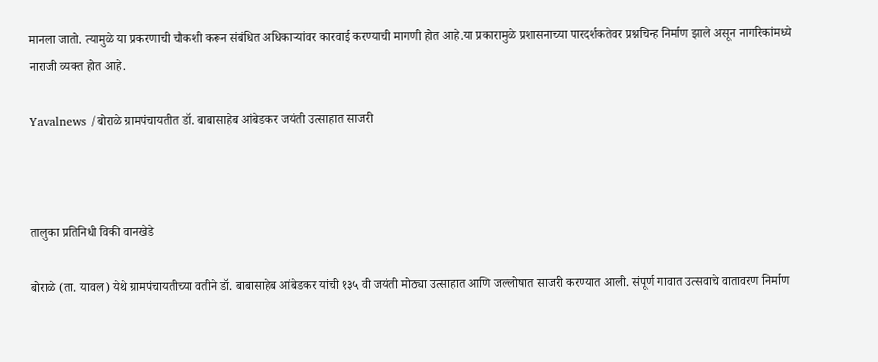मानला जातो. त्यामुळे या प्रकरणाची चौकशी करून संबंधित अधिकाऱ्यांवर कारवाई करण्याची मागणी होत आहे.या प्रकारामुळे प्रशासनाच्या पारदर्शकतेवर प्रश्नचिन्ह निर्माण झाले असून नागरिकांमध्ये नाराजी व्यक्त होत आहे.

Yavalnews /बोराळे ग्रामपंचायतीत डॉ. बाबासाहेब आंबेडकर जयंती उत्साहात साजरी



तालुका प्रतिनिधी विकी वानखेडे

बोराळे (ता. यावल) येथे ग्रामपंचायतीच्या वतीने डॉ. बाबासाहेब आंबेडकर यांची १३५ वी जयंती मोठ्या उत्साहात आणि जल्लोषात साजरी करण्यात आली. संपूर्ण गावात उत्सवाचे वातावरण निर्माण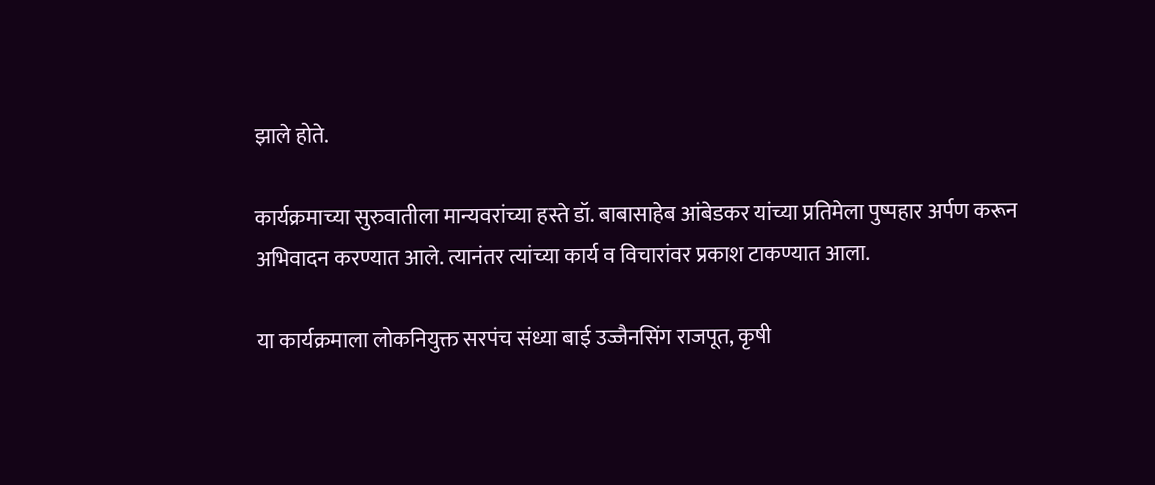झाले होते.

कार्यक्रमाच्या सुरुवातीला मान्यवरांच्या हस्ते डॉ. बाबासाहेब आंबेडकर यांच्या प्रतिमेला पुष्पहार अर्पण करून अभिवादन करण्यात आले. त्यानंतर त्यांच्या कार्य व विचारांवर प्रकाश टाकण्यात आला.

या कार्यक्रमाला लोकनियुक्त सरपंच संध्या बाई उज्जैनसिंग राजपूत, कृषी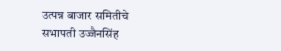उत्पन्न बाजार समितीचे सभापती उज्जैनसिंह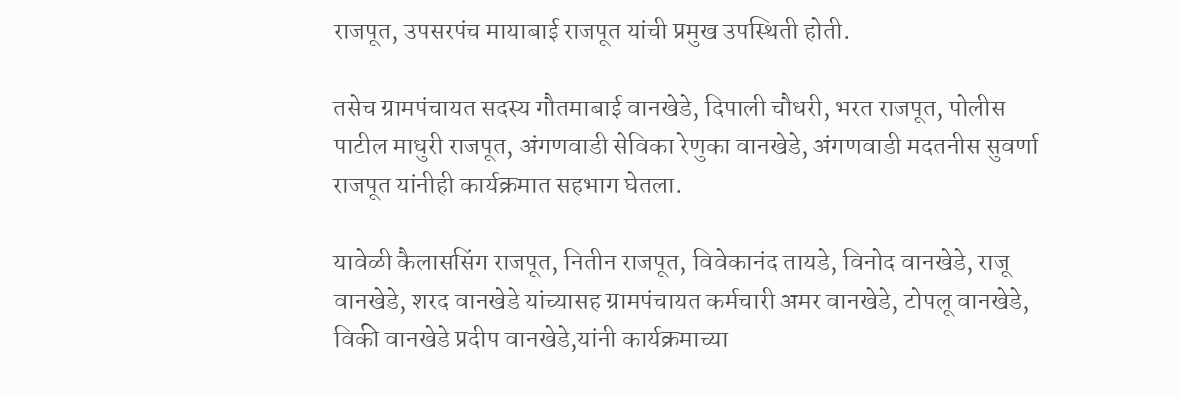राजपूत, उपसरपंच मायाबाई राजपूत यांची प्रमुख उपस्थिती होती.

तसेच ग्रामपंचायत सदस्य गौतमाबाई वानखेडे, दिपाली चौधरी, भरत राजपूत, पोलीस पाटील माधुरी राजपूत, अंगणवाडी सेविका रेणुका वानखेडे, अंगणवाडी मदतनीस सुवर्णा राजपूत यांनीही कार्यक्रमात सहभाग घेतला.

यावेळी कैलाससिंग राजपूत, नितीन राजपूत, विवेकानंद तायडे, विनोद वानखेडे, राजू वानखेडे, शरद वानखेडे यांच्यासह ग्रामपंचायत कर्मचारी अमर वानखेडे, टोपलू वानखेडे, विकी वानखेडे प्रदीप वानखेडे,यांनी कार्यक्रमाच्या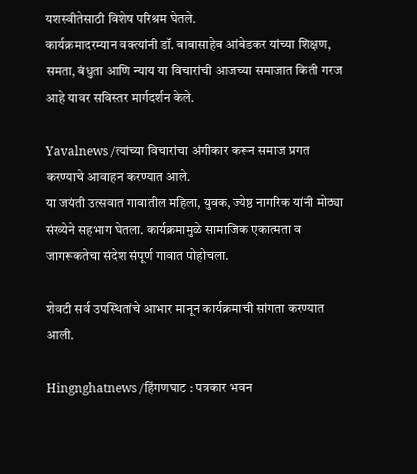यशस्वीतेसाठी विशेष परिश्रम घेतले.
कार्यक्रमादरम्यान वक्त्यांनी डॉ. बाबासाहेब आंबेडकर यांच्या शिक्षण, समता, बंधुता आणि न्याय या विचारांची आजच्या समाजात किती गरज आहे यावर सविस्तर मार्गदर्शन केले.

Yavalnews /त्यांच्या विचारांचा अंगीकार करून समाज प्रगत करण्याचे आवाहन करण्यात आले.
या जयंती उत्सवात गावातील महिला, युवक, ज्येष्ठ नागरिक यांनी मोठ्या संख्येने सहभाग घेतला. कार्यक्रमामुळे सामाजिक एकात्मता व जागरूकतेचा संदेश संपूर्ण गावात पोहोचला.

शेवटी सर्व उपस्थितांचे आभार मानून कार्यक्रमाची सांगता करण्यात आली.

Hingnghatnews /हिंगणघाट : पत्रकार भवन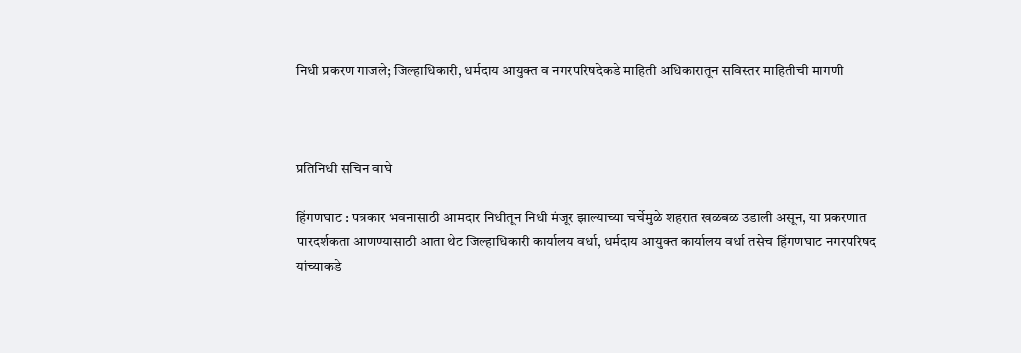निधी प्रकरण गाजले; जिल्हाधिकारी, धर्मदाय आयुक्त व नगरपरिषदेकडे माहिती अधिकारातून सविस्तर माहितीची मागणी



प्रतिनिधी सचिन वाघे

हिंगणघाट : पत्रकार भवनासाठी आमदार निधीतून निधी मंजूर झाल्याच्या चर्चेमुळे शहरात खळबळ उडाली असून, या प्रकरणात पारदर्शकता आणण्यासाठी आता थेट जिल्हाधिकारी कार्यालय वर्धा, धर्मदाय आयुक्त कार्यालय वर्धा तसेच हिंगणघाट नगरपरिषद यांच्याकडे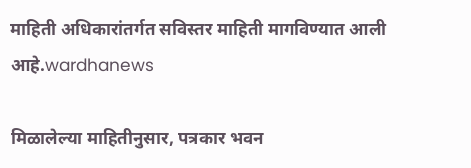माहिती अधिकारांतर्गत सविस्तर माहिती मागविण्यात आली आहे.wardhanews

मिळालेल्या माहितीनुसार, पत्रकार भवन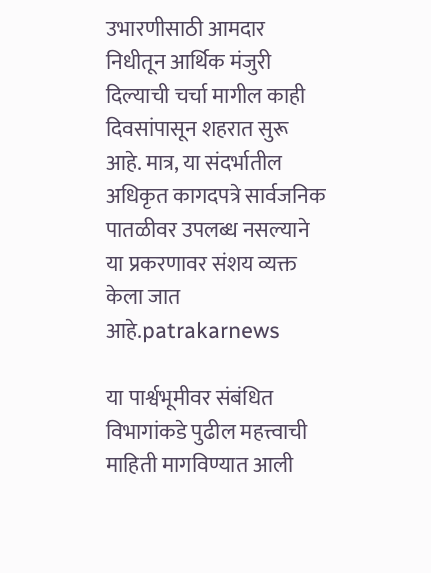उभारणीसाठी आमदार निधीतून आर्थिक मंजुरी दिल्याची चर्चा मागील काही दिवसांपासून शहरात सुरू आहे. मात्र, या संदर्भातील अधिकृत कागदपत्रे सार्वजनिक पातळीवर उपलब्ध नसल्याने या प्रकरणावर संशय व्यक्त केला जात आहे.patrakarnews

या पार्श्वभूमीवर संबंधित विभागांकडे पुढील महत्त्वाची माहिती मागविण्यात आली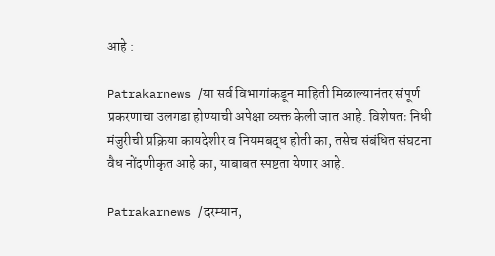आहे :

Patrakarnews /या सर्व विभागांकडून माहिती मिळाल्यानंतर संपूर्ण प्रकरणाचा उलगडा होण्याची अपेक्षा व्यक्त केली जात आहे. विशेषतः निधी मंजुरीची प्रक्रिया कायदेशीर व नियमबद्ध होती का, तसेच संबंधित संघटना वैध नोंदणीकृत आहे का, याबाबत स्पष्टता येणार आहे.

Patrakarnews /दरम्यान,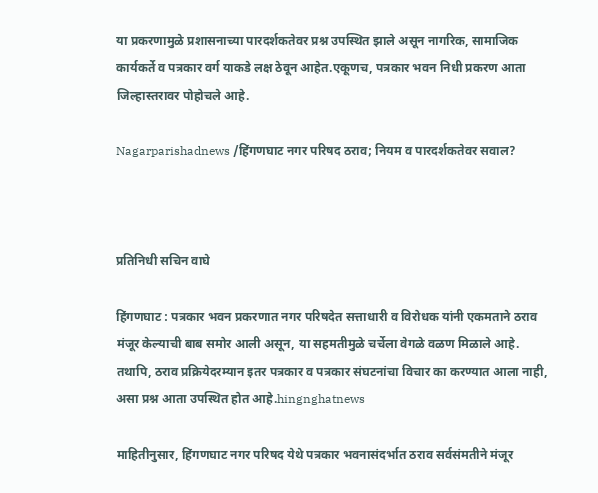या प्रकरणामुळे प्रशासनाच्या पारदर्शकतेवर प्रश्न उपस्थित झाले असून नागरिक, सामाजिक कार्यकर्ते व पत्रकार वर्ग याकडे लक्ष ठेवून आहेत.एकूणच, पत्रकार भवन निधी प्रकरण आता जिल्हास्तरावर पोहोचले आहे.

Nagarparishadnews /हिंगणघाट नगर परिषद ठराव; नियम व पारदर्शकतेवर सवाल?



प्रतिनिधी सचिन वाघे

हिंगणघाट : पत्रकार भवन प्रकरणात नगर परिषदेत सत्ताधारी व विरोधक यांनी एकमताने ठराव मंजूर केल्याची बाब समोर आली असून, या सहमतीमुळे चर्चेला वेगळे वळण मिळाले आहे. तथापि, ठराव प्रक्रियेदरम्यान इतर पत्रकार व पत्रकार संघटनांचा विचार का करण्यात आला नाही, असा प्रश्न आता उपस्थित होत आहे.hingnghatnews

माहितीनुसार, हिंगणघाट नगर परिषद येथे पत्रकार भवनासंदर्भात ठराव सर्वसंमतीने मंजूर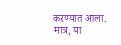करण्यात आला. मात्र, या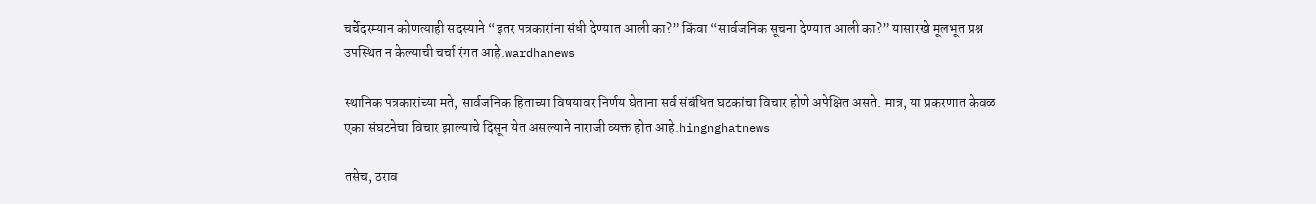चर्चेदरम्यान कोणत्याही सदस्याने “इतर पत्रकारांना संधी देण्यात आली का?” किंवा “सार्वजनिक सूचना देण्यात आली का?” यासारखे मूलभूत प्रश्न उपस्थित न केल्याची चर्चा रंगत आहे.wardhanews

स्थानिक पत्रकारांच्या मते, सार्वजनिक हिताच्या विषयावर निर्णय घेताना सर्व संबंधित घटकांचा विचार होणे अपेक्षित असते. मात्र, या प्रकरणात केवळ एका संघटनेचा विचार झाल्याचे दिसून येत असल्याने नाराजी व्यक्त होत आहे.hingnghatnews

तसेच, ठराव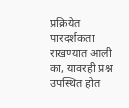प्रक्रियेत पारदर्शकता राखण्यात आली का, यावरही प्रश्न उपस्थित होत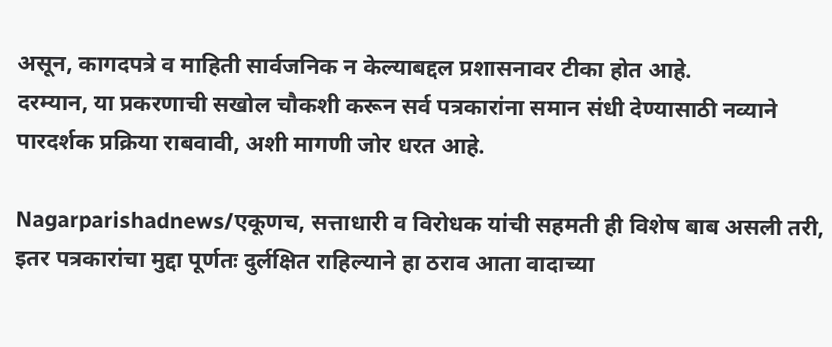असून, कागदपत्रे व माहिती सार्वजनिक न केल्याबद्दल प्रशासनावर टीका होत आहे.
दरम्यान, या प्रकरणाची सखोल चौकशी करून सर्व पत्रकारांना समान संधी देण्यासाठी नव्याने पारदर्शक प्रक्रिया राबवावी, अशी मागणी जोर धरत आहे.

Nagarparishadnews/एकूणच, सत्ताधारी व विरोधक यांची सहमती ही विशेष बाब असली तरी, इतर पत्रकारांचा मुद्दा पूर्णतः दुर्लक्षित राहिल्याने हा ठराव आता वादाच्या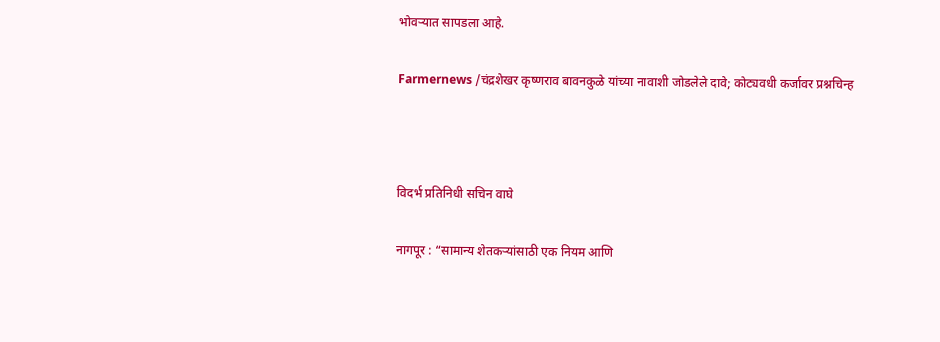भोवऱ्यात सापडला आहे.

Farmernews /चंद्रशेखर कृष्णराव बावनकुळे यांच्या नावाशी जोडलेले दावे; कोट्यवधी कर्जावर प्रश्नचिन्ह



विदर्भ प्रतिनिधी सचिन वाघे

नागपूर : “सामान्य शेतकऱ्यांसाठी एक नियम आणि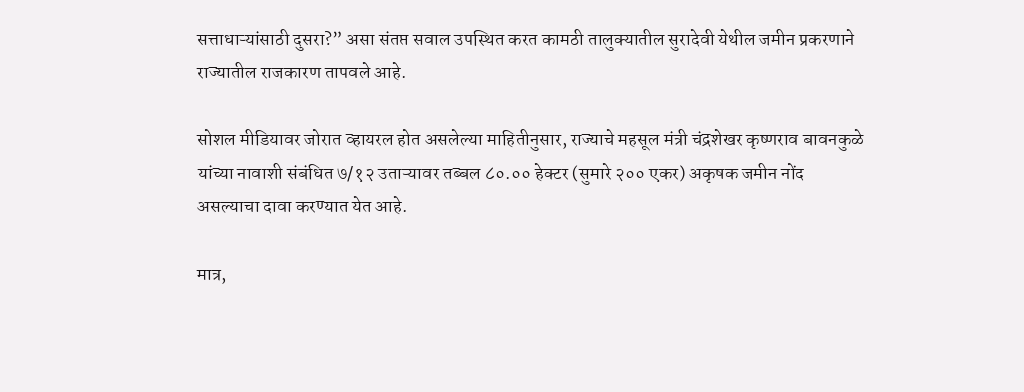सत्ताधाऱ्यांसाठी दुसरा?” असा संतप्त सवाल उपस्थित करत कामठी तालुक्यातील सुरादेवी येथील जमीन प्रकरणाने राज्यातील राजकारण तापवले आहे.

सोशल मीडियावर जोरात व्हायरल होत असलेल्या माहितीनुसार, राज्याचे महसूल मंत्री चंद्रशेखर कृष्णराव बावनकुळे यांच्या नावाशी संबंधित ७/१२ उताऱ्यावर तब्बल ८०.०० हेक्टर (सुमारे २०० एकर) अकृषक जमीन नोंद असल्याचा दावा करण्यात येत आहे.

मात्र,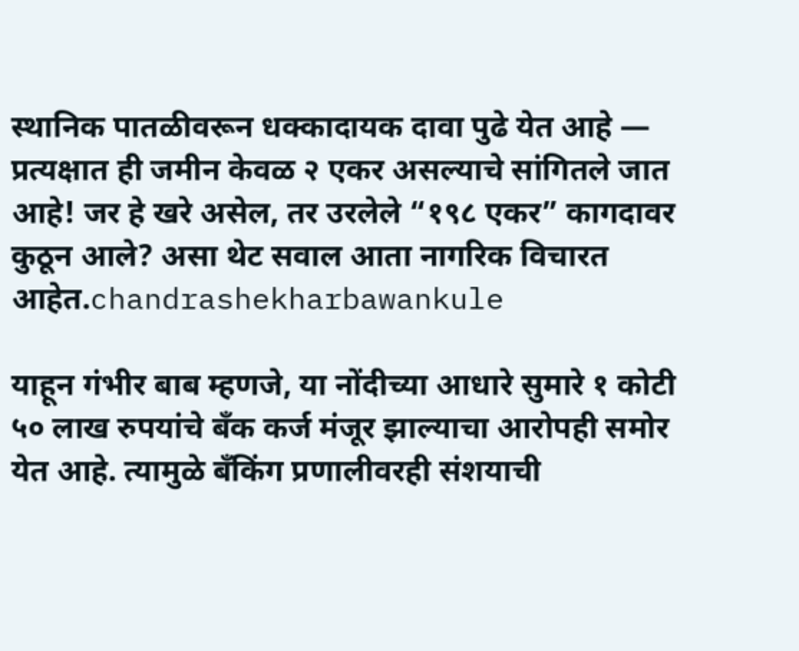स्थानिक पातळीवरून धक्कादायक दावा पुढे येत आहे — प्रत्यक्षात ही जमीन केवळ २ एकर असल्याचे सांगितले जात आहे! जर हे खरे असेल, तर उरलेले “१९८ एकर” कागदावर कुठून आले? असा थेट सवाल आता नागरिक विचारत आहेत.chandrashekharbawankule

याहून गंभीर बाब म्हणजे, या नोंदीच्या आधारे सुमारे १ कोटी ५० लाख रुपयांचे बँक कर्ज मंजूर झाल्याचा आरोपही समोर येत आहे. त्यामुळे बँकिंग प्रणालीवरही संशयाची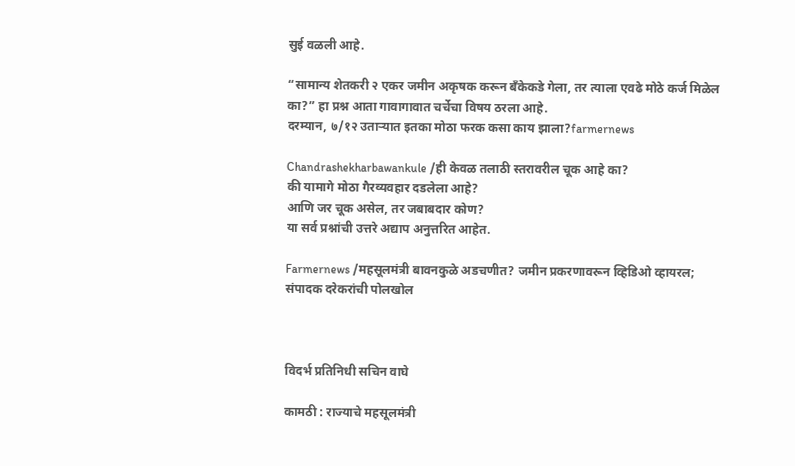सुई वळली आहे.

“सामान्य शेतकरी २ एकर जमीन अकृषक करून बँकेकडे गेला, तर त्याला एवढे मोठे कर्ज मिळेल का?” हा प्रश्न आता गावागावात चर्चेचा विषय ठरला आहे.
दरम्यान, ७/१२ उताऱ्यात इतका मोठा फरक कसा काय झाला?farmernews

Chandrashekharbawankule /ही केवळ तलाठी स्तरावरील चूक आहे का?
की यामागे मोठा गैरव्यवहार दडलेला आहे?
आणि जर चूक असेल, तर जबाबदार कोण?
या सर्व प्रश्नांची उत्तरे अद्याप अनुत्तरित आहेत.

Farmernews /महसूलमंत्री बावनकुळे अडचणीत? जमीन प्रकरणावरून व्हिडिओ व्हायरल; संपादक दरेकरांची पोलखोल



विदर्भ प्रतिनिधी सचिन वाघे

कामठी : राज्याचे महसूलमंत्री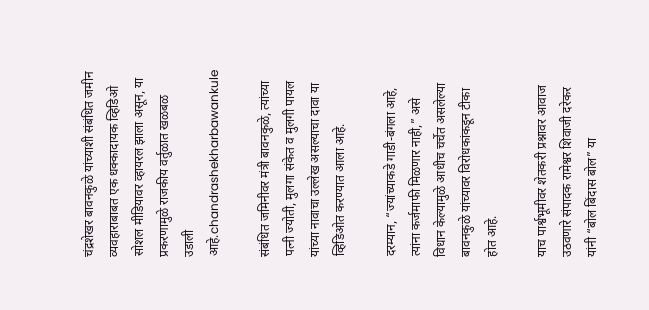चंद्रशेखर बावनकुळे यांच्याशी संबंधित जमीन व्यवहाराबाबत एक धक्कादायक व्हिडिओ सोशल मीडियावर व्हायरल झाला असून, या प्रकरणामुळे राजकीय वर्तुळात खळबळ उडाली आहे.chandrashekharbawankule

संबंधित जमिनीवर मंत्री बावनकुळे, त्यांच्या पत्नी ज्योती, मुलगा संकेत व मुलगी पायल यांच्या नावाचा उल्लेख असल्याचा दावा या व्हिडिओत करण्यात आला आहे.

दरम्यान, “ज्यांच्याकडे गाडी-बंगला आहे, त्यांना कर्जमाफी मिळणार नाही,” असे विधान केल्यामुळे आधीच चर्चेत असलेल्या बावनकुळे यांच्यावर विरोधकांकडून टीका होत आहे.

याच पार्श्वभूमीवर शेतकरी प्रश्नावर आवाज उठवणारे संपादक रामेश्वर शिवाजी दरेकर यांनी “बोल बिंदास बोल” या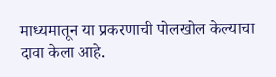माध्यमातून या प्रकरणाची पोलखोल केल्याचा दावा केला आहे.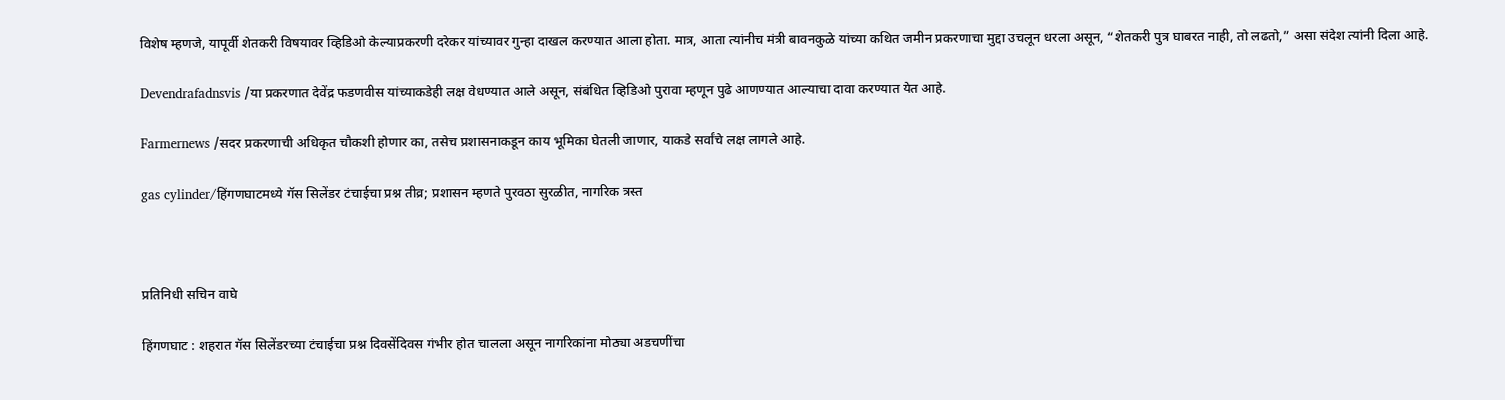विशेष म्हणजे, यापूर्वी शेतकरी विषयावर व्हिडिओ केल्याप्रकरणी दरेकर यांच्यावर गुन्हा दाखल करण्यात आला होता. मात्र, आता त्यांनीच मंत्री बावनकुळे यांच्या कथित जमीन प्रकरणाचा मुद्दा उचलून धरला असून, “शेतकरी पुत्र घाबरत नाही, तो लढतो,” असा संदेश त्यांनी दिला आहे.

Devendrafadnsvis /या प्रकरणात देवेंद्र फडणवीस यांच्याकडेही लक्ष वेधण्यात आले असून, संबंधित व्हिडिओ पुरावा म्हणून पुढे आणण्यात आल्याचा दावा करण्यात येत आहे.

Farmernews /सदर प्रकरणाची अधिकृत चौकशी होणार का, तसेच प्रशासनाकडून काय भूमिका घेतली जाणार, याकडे सर्वांचे लक्ष लागले आहे.

gas cylinder/हिंगणघाटमध्ये गॅस सिलेंडर टंचाईचा प्रश्न तीव्र; प्रशासन म्हणते पुरवठा सुरळीत, नागरिक त्रस्त



प्रतिनिधी सचिन वाघे

हिंगणघाट : शहरात गॅस सिलेंडरच्या टंचाईचा प्रश्न दिवसेंदिवस गंभीर होत चालला असून नागरिकांना मोठ्या अडचणींचा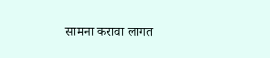सामना करावा लागत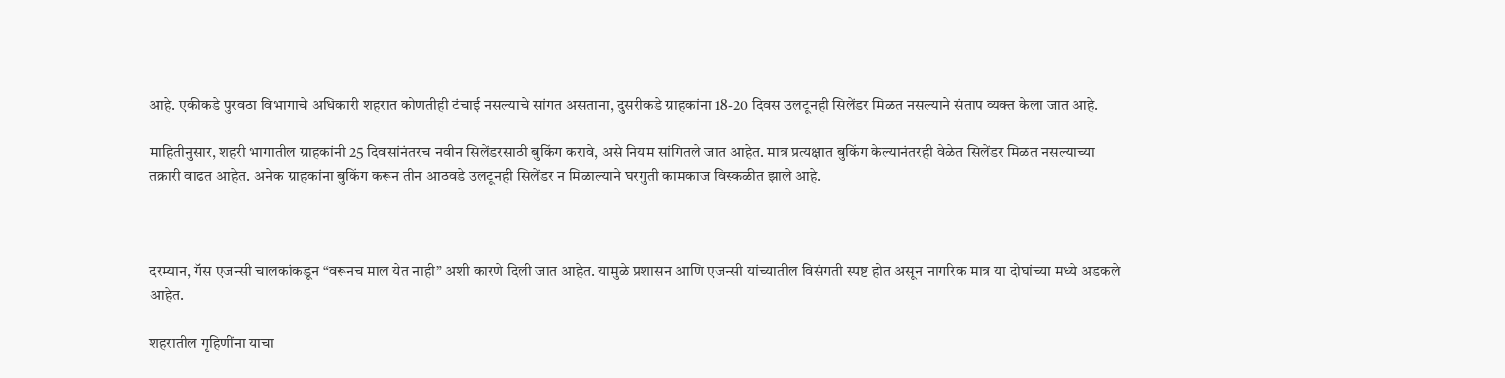आहे. एकीकडे पुरवठा विभागाचे अधिकारी शहरात कोणतीही टंचाई नसल्याचे सांगत असताना, दुसरीकडे ग्राहकांना 18-20 दिवस उलटूनही सिलेंडर मिळत नसल्याने संताप व्यक्त केला जात आहे.

माहितीनुसार, शहरी भागातील ग्राहकांनी 25 दिवसांनंतरच नवीन सिलेंडरसाठी बुकिंग करावे, असे नियम सांगितले जात आहेत. मात्र प्रत्यक्षात बुकिंग केल्यानंतरही वेळेत सिलेंडर मिळत नसल्याच्या तक्रारी वाढत आहेत. अनेक ग्राहकांना बुकिंग करून तीन आठवडे उलटूनही सिलेंडर न मिळाल्याने घरगुती कामकाज विस्कळीत झाले आहे.



दरम्यान, गॅस एजन्सी चालकांकडून “वरूनच माल येत नाही” अशी कारणे दिली जात आहेत. यामुळे प्रशासन आणि एजन्सी यांच्यातील विसंगती स्पष्ट होत असून नागरिक मात्र या दोघांच्या मध्ये अडकले आहेत.

शहरातील गृहिणींना याचा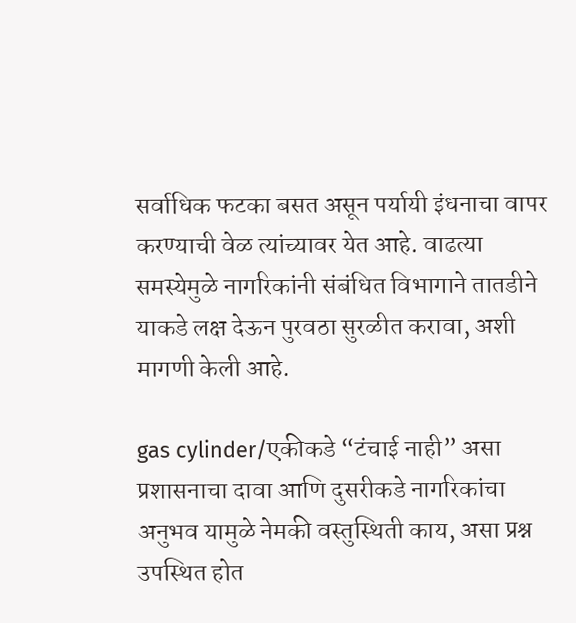सर्वाधिक फटका बसत असून पर्यायी इंधनाचा वापर करण्याची वेळ त्यांच्यावर येत आहे. वाढत्या समस्येमुळे नागरिकांनी संबंधित विभागाने तातडीने याकडे लक्ष देऊन पुरवठा सुरळीत करावा, अशी मागणी केली आहे.

gas cylinder/एकीकडे “टंचाई नाही” असा प्रशासनाचा दावा आणि दुसरीकडे नागरिकांचा अनुभव यामुळे नेमकी वस्तुस्थिती काय, असा प्रश्न उपस्थित होत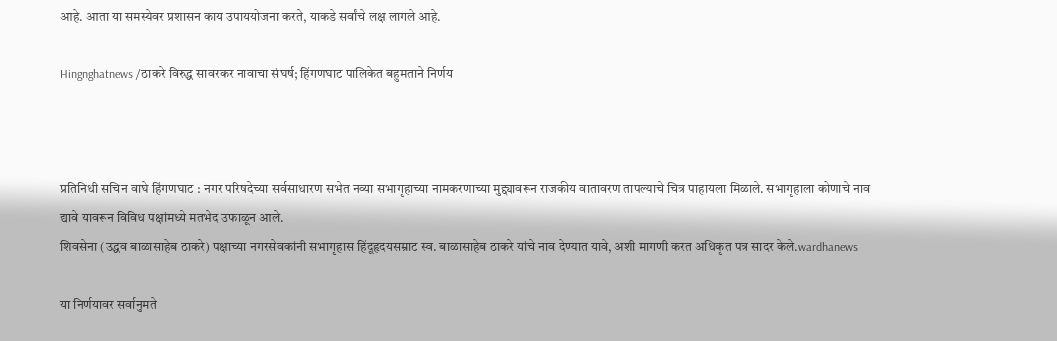आहे. आता या समस्येवर प्रशासन काय उपाययोजना करते, याकडे सर्वांचे लक्ष लागले आहे.

Hingnghatnews /ठाकरे विरुद्ध सावरकर नावाचा संघर्ष; हिंगणघाट पालिकेत बहुमताने निर्णय



प्रतिनिधी सचिन वाघे हिंगणघाट : नगर परिषदेच्या सर्वसाधारण सभेत नव्या सभागृहाच्या नामकरणाच्या मुद्द्यावरून राजकीय वातावरण तापल्याचे चित्र पाहायला मिळाले. सभागृहाला कोणाचे नाव द्यावे यावरून विविध पक्षांमध्ये मतभेद उफाळून आले.
शिवसेना (उद्धव बाळासाहेब ठाकरे) पक्षाच्या नगरसेवकांनी सभागृहास हिंदूहृदयसम्राट स्व. बाळासाहेब ठाकरे यांचे नाव देण्यात यावे, अशी मागणी करत अधिकृत पत्र सादर केले.wardhanews

या निर्णयावर सर्वानुमते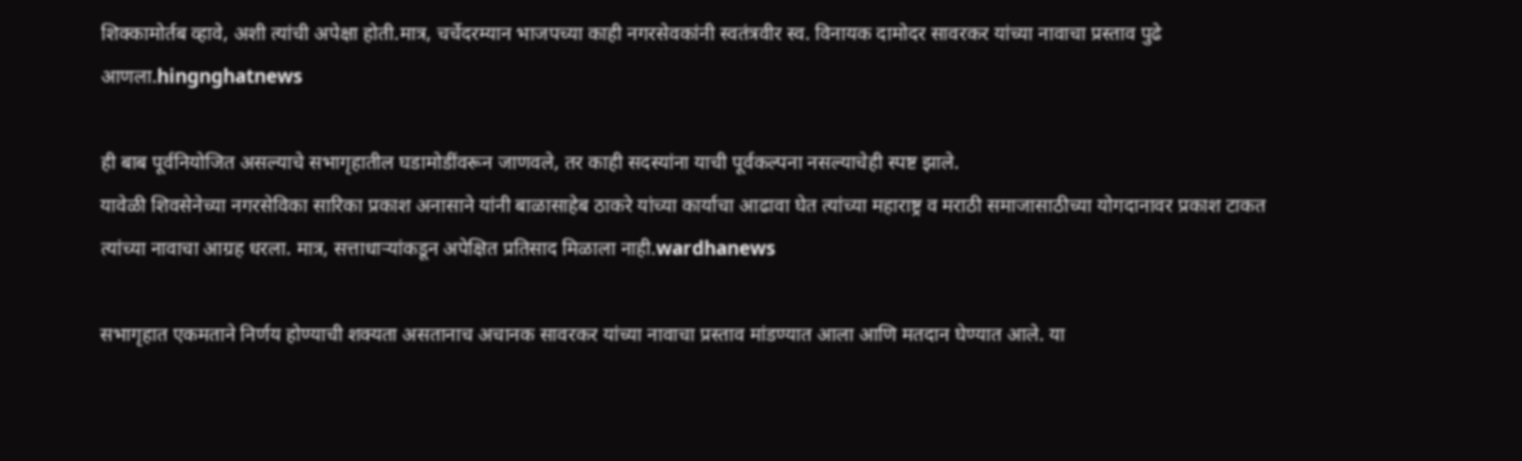शिक्कामोर्तब व्हावे, अशी त्यांची अपेक्षा होती.मात्र, चर्चेदरम्यान भाजपच्या काही नगरसेवकांनी स्वतंत्रवीर स्व. विनायक दामोदर सावरकर यांच्या नावाचा प्रस्ताव पुढे आणला.hingnghatnews

ही बाब पूर्वनियोजित असल्याचे सभागृहातील घडामोडींवरून जाणवले, तर काही सदस्यांना याची पूर्वकल्पना नसल्याचेही स्पष्ट झाले.
यावेळी शिवसेनेच्या नगरसेविका सारिका प्रकाश अनासाने यांनी बाळासाहेब ठाकरे यांच्या कार्याचा आढावा घेत त्यांच्या महाराष्ट्र व मराठी समाजासाठीच्या योगदानावर प्रकाश टाकत त्यांच्या नावाचा आग्रह धरला. मात्र, सत्ताधाऱ्यांकडून अपेक्षित प्रतिसाद मिळाला नाही.wardhanews

सभागृहात एकमताने निर्णय होण्याची शक्यता असतानाच अचानक सावरकर यांच्या नावाचा प्रस्ताव मांडण्यात आला आणि मतदान घेण्यात आले. या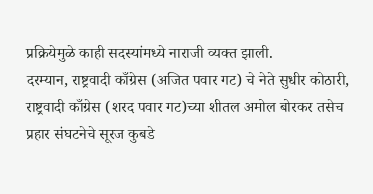प्रक्रियेमुळे काही सदस्यांमध्ये नाराजी व्यक्त झाली.
दरम्यान, राष्ट्रवादी काँग्रेस (अजित पवार गट) चे नेते सुधीर कोठारी, राष्ट्रवादी काँग्रेस (शरद पवार गट)च्या शीतल अमोल बोरकर तसेच प्रहार संघटनेचे सूरज कुबडे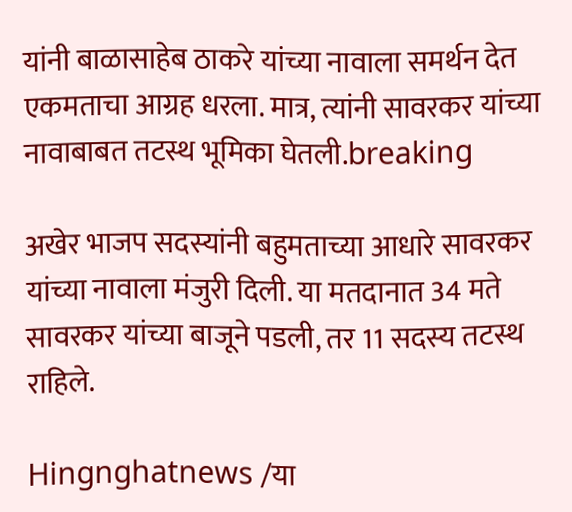यांनी बाळासाहेब ठाकरे यांच्या नावाला समर्थन देत एकमताचा आग्रह धरला. मात्र, त्यांनी सावरकर यांच्या नावाबाबत तटस्थ भूमिका घेतली.breaking

अखेर भाजप सदस्यांनी बहुमताच्या आधारे सावरकर यांच्या नावाला मंजुरी दिली. या मतदानात 34 मते सावरकर यांच्या बाजूने पडली, तर 11 सदस्य तटस्थ राहिले.

Hingnghatnews /या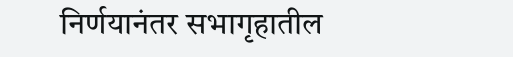निर्णयानंतर सभागृहातील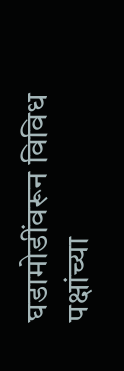घडामोडींवरून विविध पक्षांच्या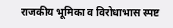राजकीय भूमिका व विरोधाभास स्पष्ट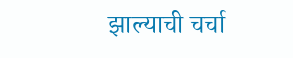झाल्याची चर्चा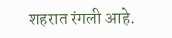शहरात रंगली आहे.